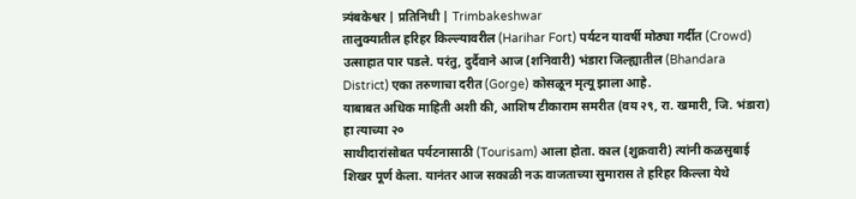त्र्यंबकेश्वर | प्रतिनिधी | Trimbakeshwar
तालुक्यातील हरिहर किल्ल्यावरील (Harihar Fort) पर्यटन यावर्षी मोठ्या गर्दीत (Crowd) उत्साहात पार पडले. परंतु, दुर्दैवाने आज (शनिवारी) भंडारा जिल्ह्यातील (Bhandara District) एका तरुणाचा दरीत (Gorge) कोसळून मृत्यू झाला आहे.
याबाबत अधिक माहिती अशी की, आशिष टीकाराम समरीत (वय २९, रा. खमारी, जि. भंडारा) हा त्याच्या २०
साथीदारांसोबत पर्यटनासाठी (Tourisam) आला होता. काल (शुक्रवारी) त्यांनी कळसुबाई शिखर पूर्ण केला. यानंतर आज सकाळी नऊ वाजताच्या सुमारास ते हरिहर किल्ला येथे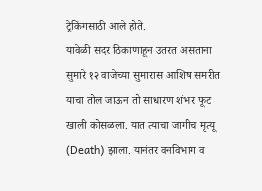ट्रेकिंगसाठी आले होते.
यावेळी सदर ठिकाणाहून उतरत असताना सुमारे १२ वाजेच्या सुमारास आशिष समरीत याचा तोल जाऊन तो साधारण शंभर फूट खाली कोसळला. यात त्याचा जागीच मृत्यू (Death) झाला. यानंतर वनविभाग व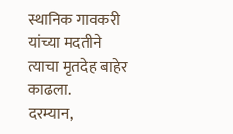स्थानिक गावकरी यांच्या मदतीने त्याचा मृतदेह बाहेर काढला.
दरम्यान,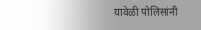यावेळी पोलिसांनी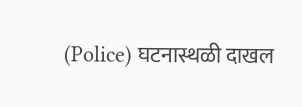(Police) घटनास्थळी दाखल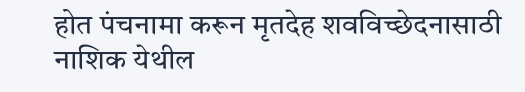होत पंचनामा करून मृतदेह शवविच्छेदनासाठी नाशिक येथील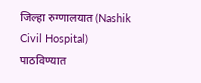जिल्हा रुग्णालयात (Nashik Civil Hospital) पाठविण्यात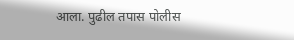आला. पुढील तपास पोलीस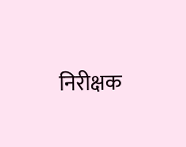निरीक्षक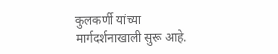कुलकर्णी यांच्या मार्गदर्शनाखाली सुरू आहे.